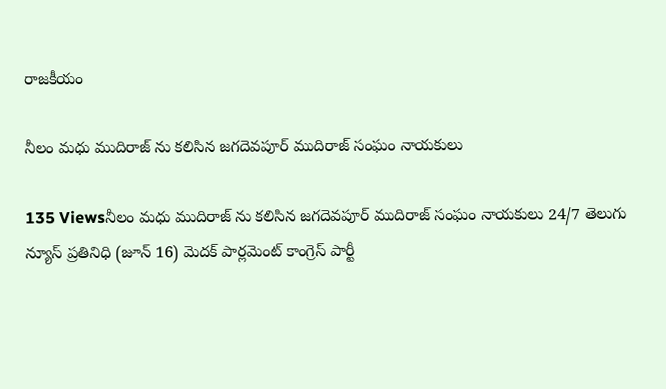రాజకీయం

నీలం మధు ముదిరాజ్ ను కలిసిన జగదెవపూర్ ముదిరాజ్ సంఘం నాయకులు

135 Viewsనీలం మధు ముదిరాజ్ ను కలిసిన జగదెవపూర్ ముదిరాజ్ సంఘం నాయకులు 24/7 తెలుగు న్యూస్ ప్రతినిధి (జూన్ 16) మెదక్ పార్లమెంట్ కాంగ్రెస్ పార్టీ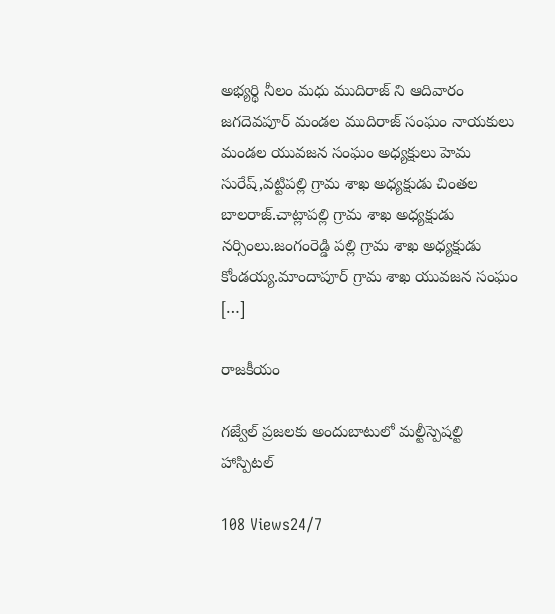అభ్యర్థి నీలం మధు ముదిరాజ్ ని ఆదివారం జగదెవపూర్ మండల ముదిరాజ్ సంఘం నాయకులు మండల యువజన సంఘం అధ్యక్షులు హెమ సురేష్,వట్టిపల్లి గ్రామ శాఖ అధ్యక్షుడు చింతల బాలరాజ్.చాట్లాపల్లి గ్రామ శాఖ అధ్యక్షుడు నర్సింలు.జంగంరెడ్డి పల్లి గ్రామ శాఖ అధ్యక్షుడు కోండయ్య.మాందాపూర్ గ్రామ శాఖ యువజన సంఘం […]

రాజకీయం

గజ్వేల్ ప్రజలకు అందుబాటులో మల్టీస్పెషల్టి హాస్పిటల్

108 Views24/7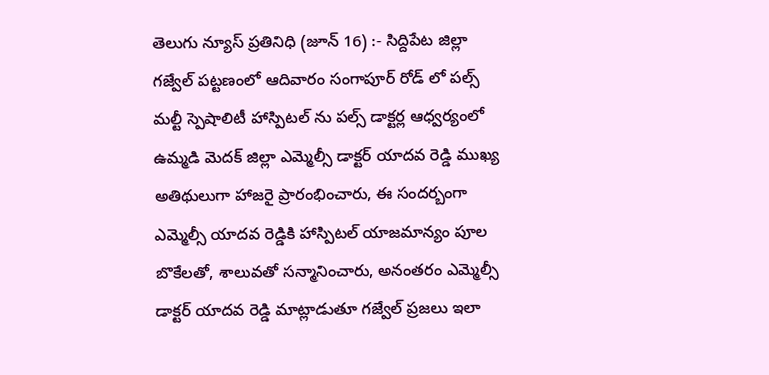తెలుగు న్యూస్ ప్రతినిధి (జూన్ 16) :- సిద్దిపేట జిల్లా గజ్వేల్ పట్టణంలో ఆదివారం సంగాపూర్ రోడ్ లో ‌పల్స్ మల్టీ స్పెషాలిటీ హాస్పిటల్ ను పల్స్ డాక్టర్ల ఆధ్వర్యంలో ఉమ్మడి మెదక్ జిల్లా ఎమ్మెల్సీ డాక్టర్ యాదవ రెడ్డి ముఖ్య అతిథులుగా హాజరై ప్రారంభించారు, ఈ సందర్బంగా ఎమ్మెల్సీ యాదవ రెడ్డికి హాస్పిటల్ యాజమాన్యం పూల బొకేలతో, శాలువతో సన్మానించారు, అనంతరం ఎమ్మెల్సీ డాక్టర్ యాదవ రెడ్డి మాట్లాడుతూ గజ్వేల్ ప్రజలు ఇలా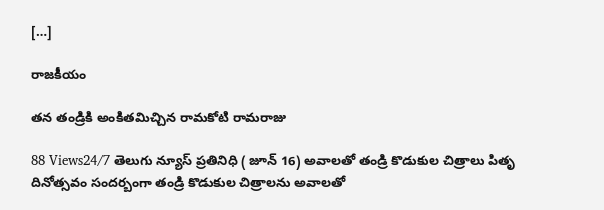[…]

రాజకీయం

తన తండ్రికి అంకితమిచ్చిన రామకోటి రామరాజు

88 Views24/7 తెలుగు న్యూస్ ప్రతినిధి ( జూన్ 16) అవాలతో తండ్రి కొడుకుల చిత్రాలు పితృ దినోత్సవం సందర్బంగా తండ్రి కొడుకుల చిత్రాలను అవాలతో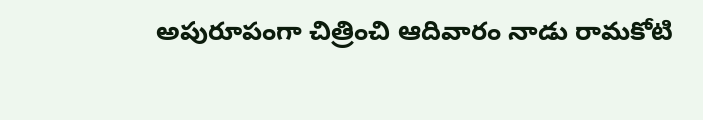అపురూపంగా చిత్రించి ఆదివారం నాడు రామకోటి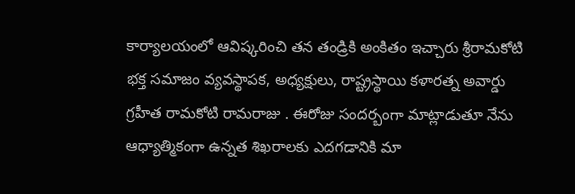కార్యాలయంలో ఆవిష్కరించి తన తండ్రికి అంకితం ఇచ్చారు శ్రీరామకోటి భక్త సమాజం వ్యవస్థాపక, అధ్యక్షులు, రాష్ట్రస్థాయి కళారత్న అవార్డు గ్రహీత రామకోటి రామరాజు . ఈరోజు సందర్బంగా మాట్లాడుతూ నేను ఆధ్యాత్మికంగా ఉన్నత శిఖరాలకు ఎదగడానికి మా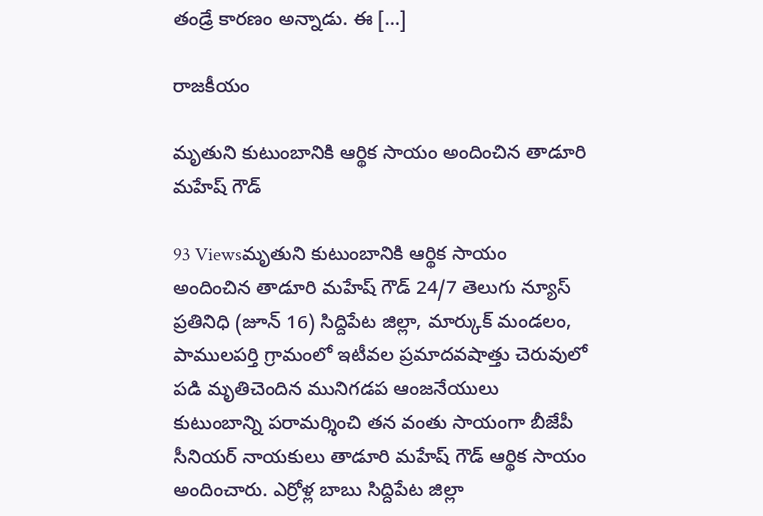తండ్రే కారణం అన్నాడు. ఈ […]

రాజకీయం

మృతుని కుటుంబానికి ఆర్థిక సాయం అందించిన తాడూరి మహేష్ గౌడ్

93 Viewsమృతుని కుటుంబానికి ఆర్థిక సాయం అందించిన తాడూరి మహేష్ గౌడ్ 24/7 తెలుగు న్యూస్ ప్రతినిధి (జూన్ 16) సిద్దిపేట జిల్లా, మార్కుక్ మండలం, పాములపర్తి గ్రామంలో ఇటీవల ప్రమాదవషాత్తు చెరువులో పడి మృతిచెందిన మునిగడప ఆంజనేయులు కుటుంబాన్ని పరామర్శించి తన వంతు సాయంగా బీజేపీ సీనియర్ నాయకులు తాడూరి మహేష్ గౌడ్ ఆర్థిక సాయం అందించారు. ఎర్రోళ్ల బాబు సిద్దిపేట జిల్లా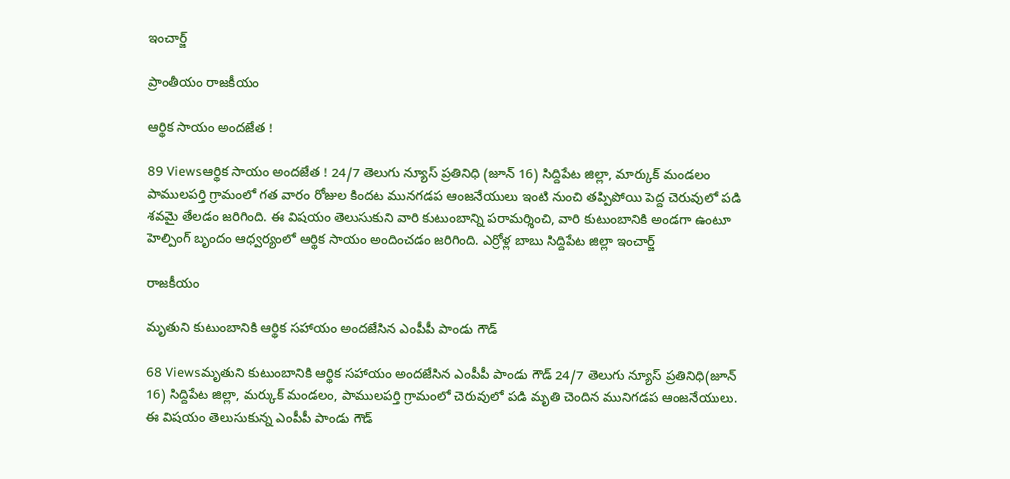ఇంచార్జ్

ప్రాంతీయం రాజకీయం

ఆర్థిక సాయం అందజేత !

89 Viewsఆర్థిక సాయం అందజేత ! 24/7 తెలుగు న్యూస్ ప్రతినిధి (జూన్ 16) సిద్దిపేట జిల్లా, మార్కుక్ మండలం పాములపర్తి గ్రామంలో గత వారం రోజుల కిందట మునగడప ఆంజనేయులు ఇంటి నుంచి తప్పిపోయి పెద్ద చెరువులో పడి శవమై తేలడం జరిగింది. ఈ విషయం తెలుసుకుని వారి కుటుంబాన్ని పరామర్శించి, వారి కుటుంబానికి అండగా ఉంటూ హెల్పింగ్ బృందం ఆధ్వర్యంలో ఆర్థిక సాయం అందించడం జరిగింది. ఎర్రోళ్ల బాబు సిద్దిపేట జిల్లా ఇంచార్జ్

రాజకీయం

మృతుని కుటుంబానికి ఆర్థిక సహాయం అందజేసిన ఎంపీపీ పాండు గౌడ్

68 Viewsమృతుని కుటుంబానికి ఆర్థిక సహాయం అందజేసిన ఎంపీపీ పాండు గౌడ్ 24/7 తెలుగు న్యూస్ ప్రతినిధి(జూన్ 16) సిద్దిపేట జిల్లా, మర్కుక్ మండలం, పాములపర్తి గ్రామంలో చెరువులో పడి మృతి చెందిన మునిగడప ఆంజనేయులు. ఈ విషయం తెలుసుకున్న ఎంపీపీ పాండు గౌడ్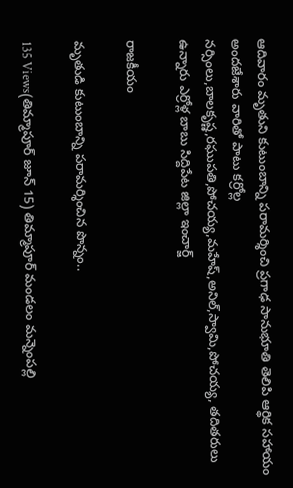ఆదివారం మృతుని కుటుంబాన్ని పరామర్శించి ప్రగాఢ సానుభూతి తెలిపి ఆర్థిక సహాయం అందజేశారు వారితో పాటు కర్రోల్ల నర్సింలు,బాలకృష్ణ,రఘుపతి,పోచయ్య,మహేష్,అనిల్,స్వామి,పోచయ్య, తదితరులు ఉన్నారు ఎర్రోళ్ల బాబు సిద్దిపేట జిల్లా ఇంచార్జ్

రాజకీయం

మృతుడి కుటుంబాన్ని పరామర్శించిన పొన్నం..

135 Views(తిమ్మాపూర్ జూన్ 15) తిమ్మాపూర్ మండలం మన్నెంపల్లి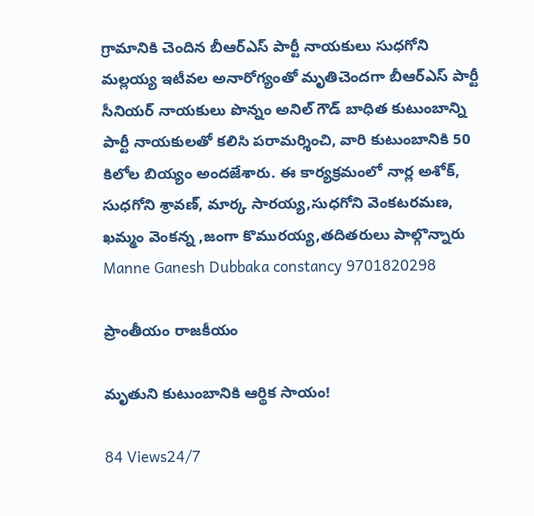గ్రామానికి చెందిన బీఆర్ఎస్ పార్టీ నాయకులు సుధగోని మల్లయ్య ఇటీవల అనారోగ్యంతో మృతిచెందగా బీఆర్ఎస్ పార్టీ సీనియర్ నాయకులు పొన్నం అనిల్ గౌడ్ బాధిత కుటుంబాన్ని పార్టీ నాయకులతో కలిసి పరామర్శించి, వారి కుటుంబానికి 50 కిలోల బియ్యం అందజేశారు. ఈ కార్యక్రమంలో నార్ల అశోక్, సుధగోని శ్రావణ్, మార్క సారయ్య,సుధగోని వెంకటరమణ, ఖమ్మం వెంకన్న ,జంగా కొమురయ్య,తదితరులు పాల్గొన్నారు Manne Ganesh Dubbaka constancy 9701820298

ప్రాంతీయం రాజకీయం

మృతుని కుటుంబానికి ఆర్థిక సాయం!

84 Views24/7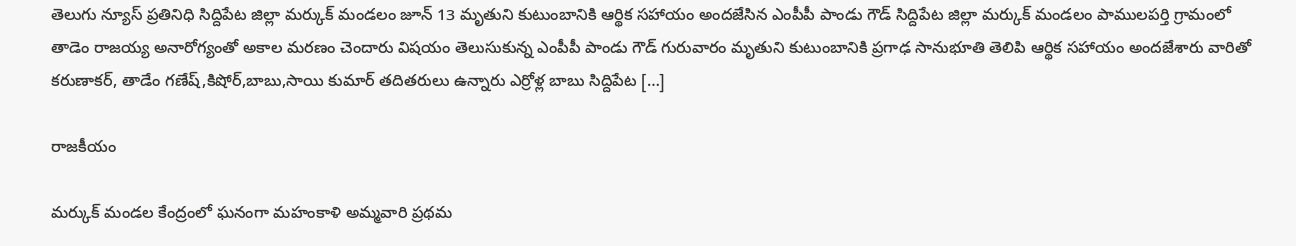తెలుగు న్యూస్ ప్రతినిధి సిద్దిపేట జిల్లా మర్కుక్ మండలం జూన్ 13 మృతుని కుటుంబానికి ఆర్థిక సహాయం అందజేసిన ఎంపీపీ పాండు గౌడ్ సిద్దిపేట జిల్లా మర్కుక్ మండలం పాములపర్తి గ్రామంలో తాడెం రాజయ్య అనారోగ్యంతో అకాల మరణం చెందారు విషయం తెలుసుకున్న ఎంపీపీ పాండు గౌడ్ గురువారం మృతుని కుటుంబానికి ప్రగాఢ సానుభూతి తెలిపి ఆర్థిక సహాయం అందజేశారు వారితో కరుణాకర్, తాడేం గణేష్,కిషోర్,బాబు,సాయి కుమార్ తదితరులు ఉన్నారు ఎర్రోళ్ల బాబు సిద్దిపేట […]

రాజకీయం

మర్కుక్ మండల కేంద్రంలో ఘనంగా మహంకాళి అమ్మవారి ప్రథమ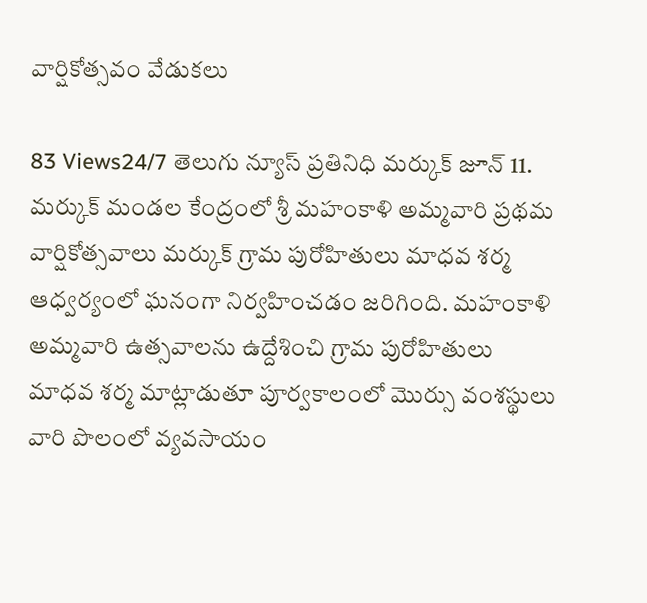వార్షికోత్సవం వేడుకలు

83 Views24/7 తెలుగు న్యూస్ ప్రతినిధి మర్కుక్ జూన్ 11. మర్కుక్ మండల కేంద్రంలో శ్రీ మహంకాళి అమ్మవారి ప్రథమ వార్షికోత్సవాలు మర్కుక్ గ్రామ పురోహితులు మాధవ శర్మ ఆధ్వర్యంలో ఘనంగా నిర్వహించడం జరిగింది. మహంకాళి అమ్మవారి ఉత్సవాలను ఉద్దేశించి గ్రామ పురోహితులు మాధవ శర్మ మాట్లాడుతూ పూర్వకాలంలో మొర్సు వంశస్థులు వారి పొలంలో వ్యవసాయం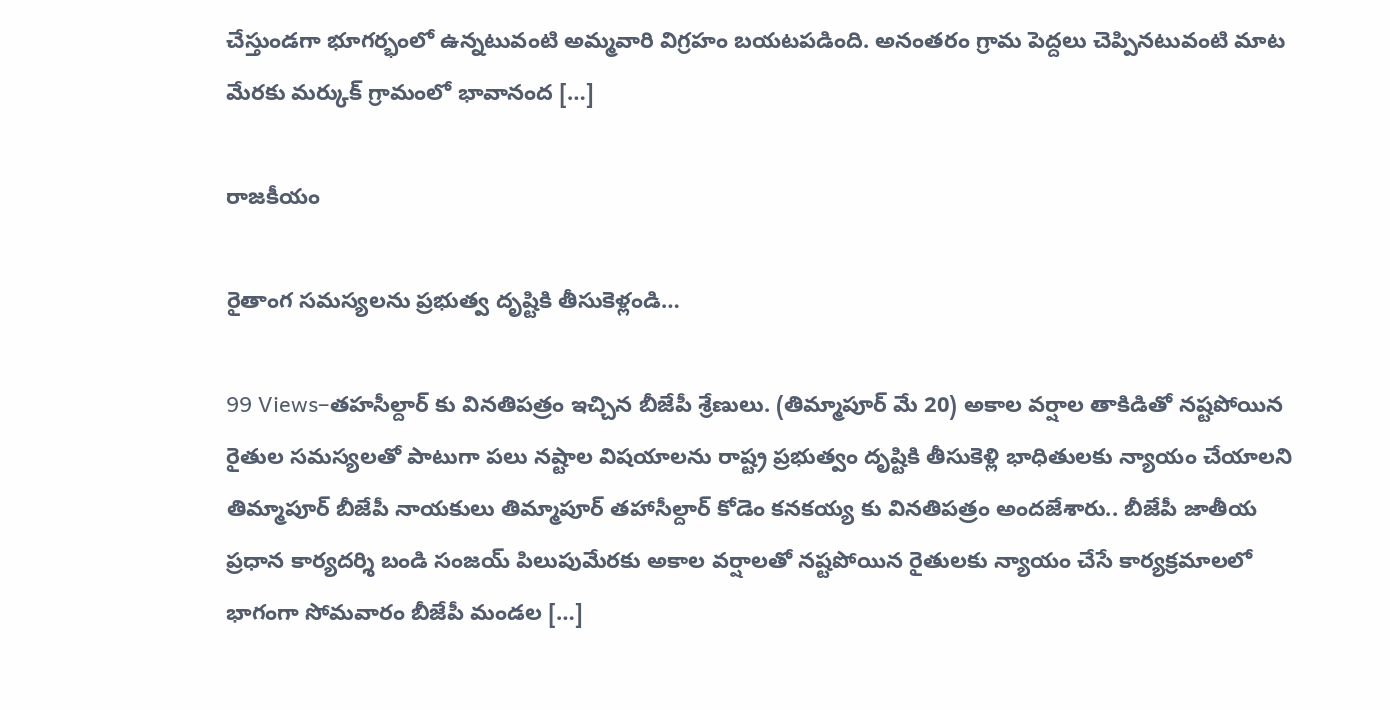చేస్తుండగా భూగర్భంలో ఉన్నటువంటి అమ్మవారి విగ్రహం బయటపడింది. అనంతరం గ్రామ పెద్దలు చెప్పినటువంటి మాట మేరకు మర్కుక్ గ్రామంలో భావానంద […]

రాజకీయం

రైతాంగ సమస్యలను ప్రభుత్వ దృష్టికి తీసుకెళ్లండి…

99 Views–తహసీల్దార్ కు వినతిపత్రం ఇచ్చిన బీజేపీ శ్రేణులు. (తిమ్మాపూర్ మే 20) అకాల వర్షాల తాకిడితో నష్టపోయిన రైతుల సమస్యలతో పాటుగా పలు నష్టాల విషయాలను రాష్ట్ర ప్రభుత్వం దృష్టికి తీసుకెళ్లి భాధితులకు న్యాయం చేయాలని తిమ్మాపూర్ బీజేపీ నాయకులు తిమ్మాపూర్ తహాసీల్దార్ కోడెం కనకయ్య కు వినతిపత్రం అందజేశారు.. బీజేపీ జాతీయ ప్రధాన కార్యదర్శి బండి సంజయ్ పిలుపుమేరకు అకాల వర్షాలతో నష్టపోయిన రైతులకు న్యాయం చేసే కార్యక్రమాలలో భాగంగా సోమవారం బీజేపీ మండల […]